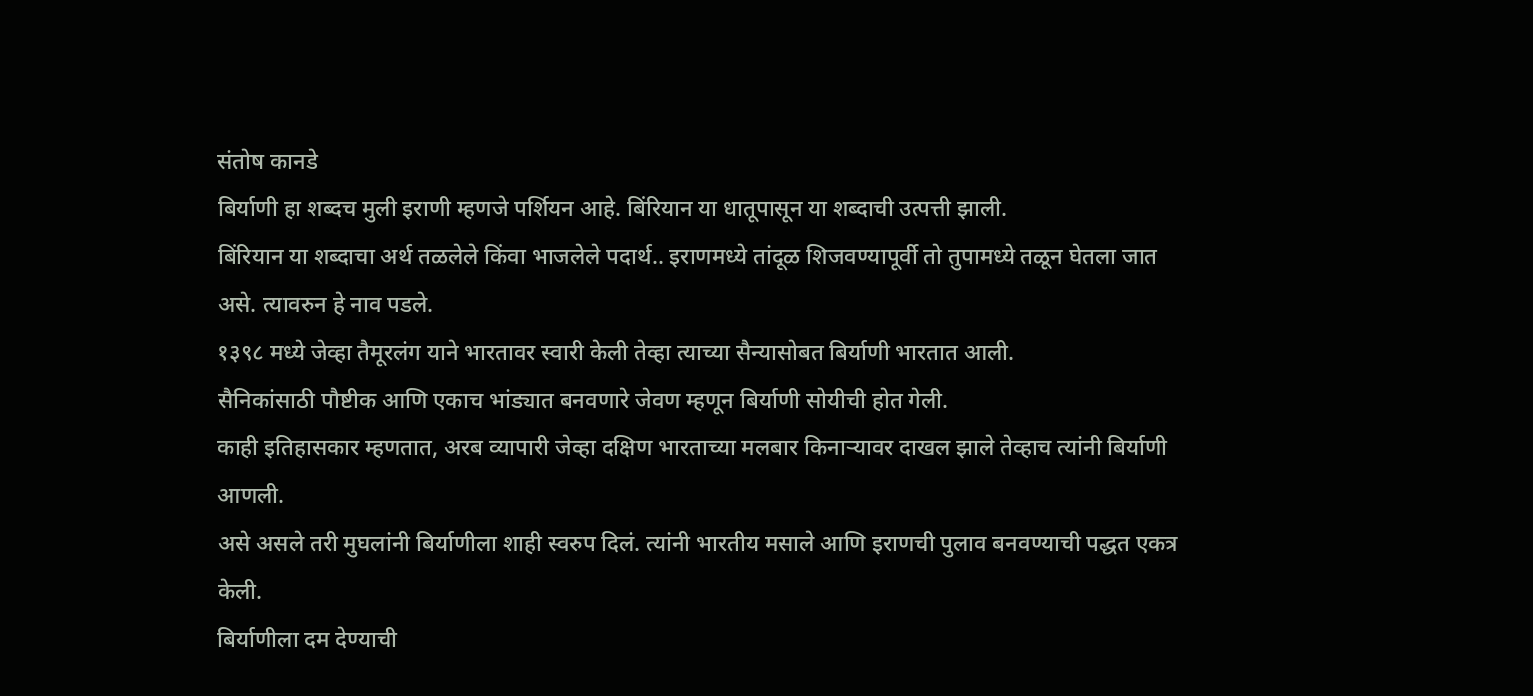संतोष कानडे
बिर्याणी हा शब्दच मुली इराणी म्हणजे पर्शियन आहे. बिंरियान या धातूपासून या शब्दाची उत्पत्ती झाली.
बिंरियान या शब्दाचा अर्थ तळलेले किंवा भाजलेले पदार्थ.. इराणमध्ये तांदूळ शिजवण्यापूर्वी तो तुपामध्ये तळून घेतला जात असे. त्यावरुन हे नाव पडले.
१३९८ मध्ये जेव्हा तैमूरलंग याने भारतावर स्वारी केली तेव्हा त्याच्या सैन्यासोबत बिर्याणी भारतात आली.
सैनिकांसाठी पौष्टीक आणि एकाच भांड्यात बनवणारे जेवण म्हणून बिर्याणी सोयीची होत गेली.
काही इतिहासकार म्हणतात, अरब व्यापारी जेव्हा दक्षिण भारताच्या मलबार किनाऱ्यावर दाखल झाले तेव्हाच त्यांनी बिर्याणी आणली.
असे असले तरी मुघलांनी बिर्याणीला शाही स्वरुप दिलं. त्यांनी भारतीय मसाले आणि इराणची पुलाव बनवण्याची पद्धत एकत्र केली.
बिर्याणीला दम देण्याची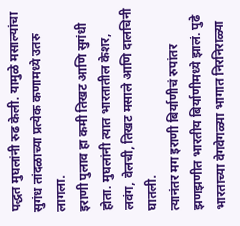पद्धत मुघलांनी रुढ केली. यामुळे मसाल्यांचा सुगंध तांदळाच्या प्रत्येक कणामध्ये उतरु लागला.
इराणी पुलाव हा कमी तिखट आणि सुगंधी होता. मुघलांनी त्यात भारतातील केशर, लवंग, वेलची, तिखट मसाले आणि दालचिनी घातली.
त्यानंतर मग इराणी बिर्याणीचं रुपांतर झणझणीत भारतीय बिर्याणीमध्ये झालं. पुढे भारताच्या वेगवेगळ्या भागात निरनिराळ्या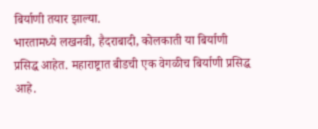बिर्याणी तयार झाल्या.
भारतामध्ये लखनवी, हैदराबादी, कोलकाती या बिर्याणी प्रसिद्ध आहेत. महाराष्ट्रात बीडची एक वेगळीच बिर्याणी प्रसिद्ध आहे.